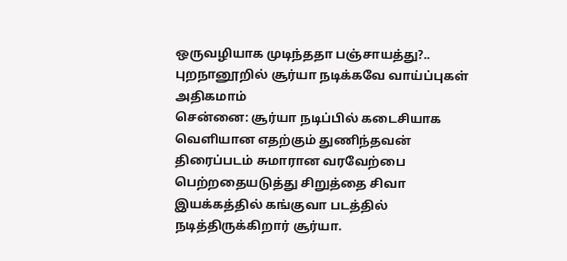ஒருவழியாக முடிந்ததா பஞ்சாயத்து?.. புறநானூறில் சூர்யா நடிக்கவே வாய்ப்புகள் அதிகமாம்
சென்னை: சூர்யா நடிப்பில் கடைசியாக வெளியான எதற்கும் துணிந்தவன் திரைப்படம் சுமாரான வரவேற்பை பெற்றதையடுத்து சிறுத்தை சிவா இயக்கத்தில் கங்குவா படத்தில் நடித்திருக்கிறார் சூர்யா.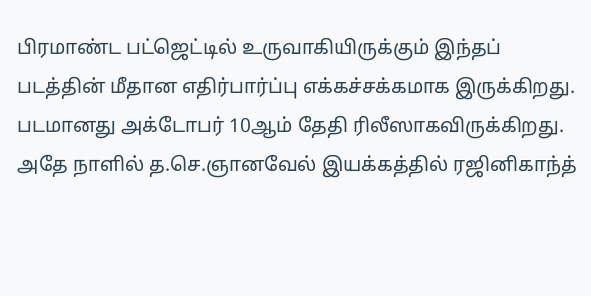பிரமாண்ட பட்ஜெட்டில் உருவாகியிருக்கும் இந்தப் படத்தின் மீதான எதிர்பார்ப்பு எக்கச்சக்கமாக இருக்கிறது. படமானது அக்டோபர் 10ஆம் தேதி ரிலீஸாகவிருக்கிறது. அதே நாளில் த.செ.ஞானவேல் இயக்கத்தில் ரஜினிகாந்த்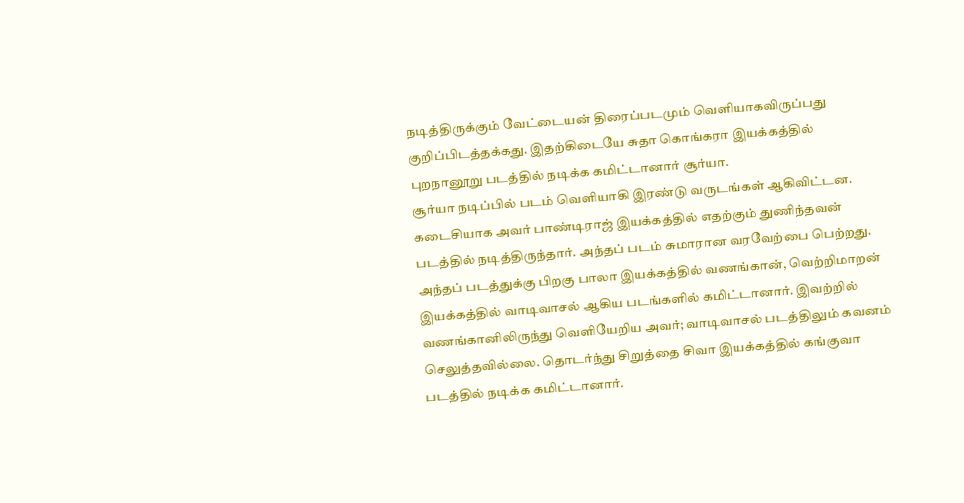நடித்திருக்கும் வேட்டையன் திரைப்படமும் வெளியாகவிருப்பது குறிப்பிடத்தக்கது. இதற்கிடையே சுதா கொங்கரா இயக்கத்தில் புறநானூறு படத்தில் நடிக்க கமிட்டானார் சூர்யா.
சூர்யா நடிப்பில் படம் வெளியாகி இரண்டு வருடங்கள் ஆகிவிட்டன. கடைசியாக அவர் பாண்டிராஜ் இயக்கத்தில் எதற்கும் துணிந்தவன் படத்தில் நடித்திருந்தார். அந்தப் படம் சுமாரான வரவேற்பை பெற்றது. அந்தப் படத்துக்கு பிறகு பாலா இயக்கத்தில் வணங்கான், வெற்றிமாறன் இயக்கத்தில் வாடிவாசல் ஆகிய படங்களில் கமிட்டானார். இவற்றில் வணங்கானிலிருந்து வெளியேறிய அவர்; வாடிவாசல் படத்திலும் கவனம் செலுத்தவில்லை. தொடர்ந்து சிறுத்தை சிவா இயக்கத்தில் கங்குவா படத்தில் நடிக்க கமிட்டானார்.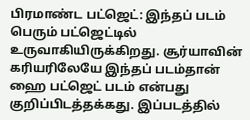பிரமாண்ட பட்ஜெட்: இந்தப் படம் பெரும் பட்ஜெட்டில் உருவாகியிருக்கிறது. சூர்யாவின் கரியரிலேயே இந்தப் படம்தான் ஹை பட்ஜெட் படம் என்பது குறிப்பிடத்தக்கது. இப்படத்தில்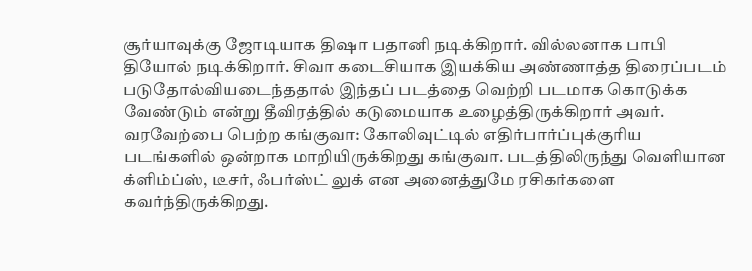சூர்யாவுக்கு ஜோடியாக திஷா பதானி நடிக்கிறார். வில்லனாக பாபி தியோல் நடிக்கிறார். சிவா கடைசியாக இயக்கிய அண்ணாத்த திரைப்படம் படுதோல்வியடைந்ததால் இந்தப் படத்தை வெற்றி படமாக கொடுக்க வேண்டும் என்று தீவிரத்தில் கடுமையாக உழைத்திருக்கிறார் அவர்.
வரவேற்பை பெற்ற கங்குவா: கோலிவுட்டில் எதிர்பார்ப்புக்குரிய படங்களில் ஒன்றாக மாறியிருக்கிறது கங்குவா. படத்திலிருந்து வெளியான க்ளிம்ப்ஸ், டீசர், ஃபர்ஸ்ட் லுக் என அனைத்துமே ரசிகர்களை கவர்ந்திருக்கிறது.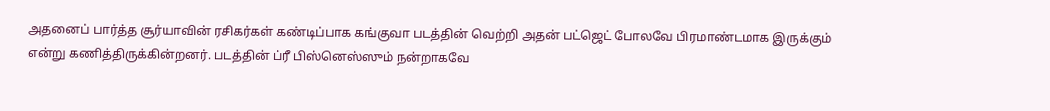அதனைப் பார்த்த சூர்யாவின் ரசிகர்கள் கண்டிப்பாக கங்குவா படத்தின் வெற்றி அதன் பட்ஜெட் போலவே பிரமாண்டமாக இருக்கும் என்று கணித்திருக்கின்றனர். படத்தின் ப்ரீ பிஸ்னெஸ்ஸும் நன்றாகவே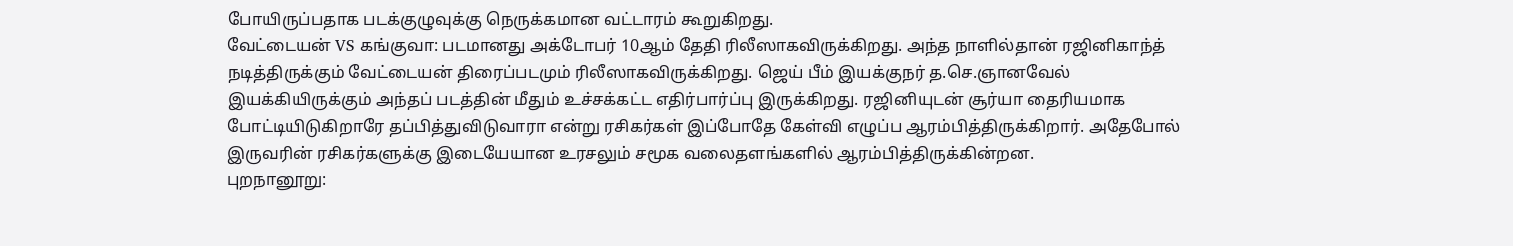போயிருப்பதாக படக்குழுவுக்கு நெருக்கமான வட்டாரம் கூறுகிறது.
வேட்டையன் VS கங்குவா: படமானது அக்டோபர் 10ஆம் தேதி ரிலீஸாகவிருக்கிறது. அந்த நாளில்தான் ரஜினிகாந்த் நடித்திருக்கும் வேட்டையன் திரைப்படமும் ரிலீஸாகவிருக்கிறது. ஜெய் பீம் இயக்குநர் த.செ.ஞானவேல் இயக்கியிருக்கும் அந்தப் படத்தின் மீதும் உச்சக்கட்ட எதிர்பார்ப்பு இருக்கிறது. ரஜினியுடன் சூர்யா தைரியமாக போட்டியிடுகிறாரே தப்பித்துவிடுவாரா என்று ரசிகர்கள் இப்போதே கேள்வி எழுப்ப ஆரம்பித்திருக்கிறார். அதேபோல் இருவரின் ரசிகர்களுக்கு இடையேயான உரசலும் சமூக வலைதளங்களில் ஆரம்பித்திருக்கின்றன.
புறநானூறு: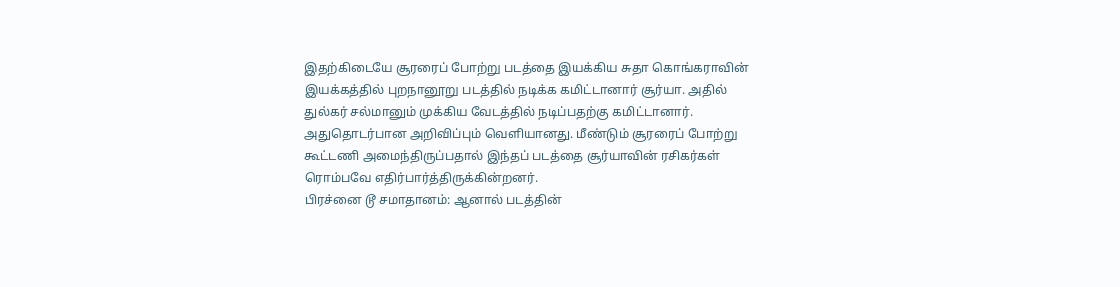இதற்கிடையே சூரரைப் போற்று படத்தை இயக்கிய சுதா கொங்கராவின் இயக்கத்தில் புறநானூறு படத்தில் நடிக்க கமிட்டானார் சூர்யா. அதில் துல்கர் சல்மானும் முக்கிய வேடத்தில் நடிப்பதற்கு கமிட்டானார். அதுதொடர்பான அறிவிப்பும் வெளியானது. மீண்டும் சூரரைப் போற்று கூட்டணி அமைந்திருப்பதால் இந்தப் படத்தை சூர்யாவின் ரசிகர்கள் ரொம்பவே எதிர்பார்த்திருக்கின்றனர்.
பிரச்னை டூ சமாதானம்: ஆனால் படத்தின்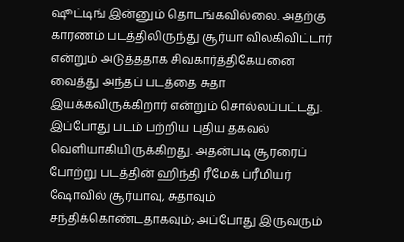ஷூட்டிங் இன்னும் தொடங்கவில்லை. அதற்கு காரணம் படத்திலிருந்து சூர்யா விலகிவிட்டார் என்றும் அடுத்ததாக சிவகார்த்திகேயனை வைத்து அந்தப் படத்தை சுதா இயக்கவிருக்கிறார் என்றும் சொல்லப்பட்டது. இப்போது படம் பற்றிய புதிய தகவல் வெளியாகியிருக்கிறது. அதன்படி சூரரைப் போற்று படத்தின் ஹிந்தி ரீமேக் ப்ரீமியர் ஷோவில் சூர்யாவு, சுதாவும் சந்திக்கொண்டதாகவும்; அப்போது இருவரும்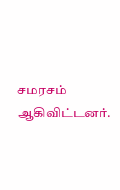சமரசம் ஆகிவிட்டனர்.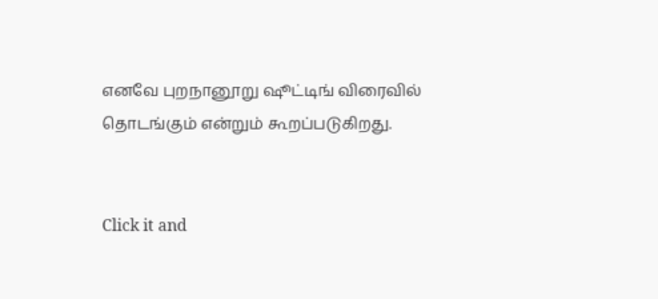எனவே புறநானூறு ஷூட்டிங் விரைவில் தொடங்கும் என்றும் கூறப்படுகிறது.


Click it and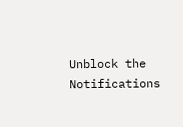Unblock the Notifications